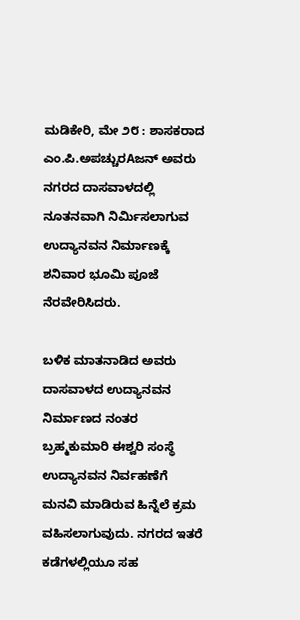ಮಡಿಕೇರಿ, ಮೇ ೨೮ : ಶಾಸಕರಾದ ಎಂ.ಪಿ.ಅಪಚ್ಚುರAಜನ್ ಅವರು ನಗರದ ದಾಸವಾಳದಲ್ಲಿ ನೂತನವಾಗಿ ನಿರ್ಮಿಸಲಾಗುವ ಉದ್ಯಾನವನ ನಿರ್ಮಾಣಕ್ಕೆ ಶನಿವಾರ ಭೂಮಿ ಪೂಜೆ ನೆರವೇರಿಸಿದರು.

ಬಳಿಕ ಮಾತನಾಡಿದ ಅವರು ದಾಸವಾಳದ ಉದ್ಯಾನವನ ನಿರ್ಮಾಣದ ನಂತರ ಬ್ರಹ್ಮಕುಮಾರಿ ಈಶ್ವರಿ ಸಂಸ್ಥೆ ಉದ್ಯಾನವನ ನಿರ್ವಹಣೆಗೆ ಮನವಿ ಮಾಡಿರುವ ಹಿನ್ನೆಲೆ ಕ್ರಮ ವಹಿಸಲಾಗುವುದು. ನಗರದ ಇತರೆ ಕಡೆಗಳಲ್ಲಿಯೂ ಸಹ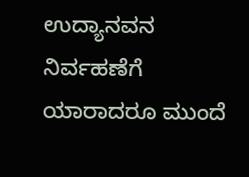ಉದ್ಯಾನವನ ನಿರ್ವಹಣೆಗೆ ಯಾರಾದರೂ ಮುಂದೆ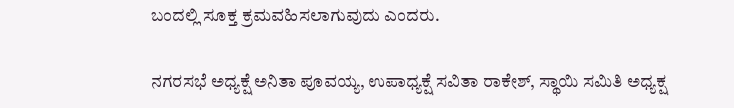ಬಂದಲ್ಲಿ ಸೂಕ್ತ ಕ್ರಮವಹಿಸಲಾಗುವುದು ಎಂದರು.

ನಗರಸಭೆ ಅಧ್ಯಕ್ಷೆ ಅನಿತಾ ಪೂವಯ್ಯ, ಉಪಾಧ್ಯಕ್ಷೆ ಸವಿತಾ ರಾಕೇಶ್, ಸ್ಥಾಯಿ ಸಮಿತಿ ಅಧ್ಯಕ್ಷ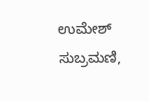ಉಮೇಶ್ ಸುಬ್ರಮಣಿ,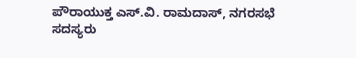ಪೌರಾಯುಕ್ತ ಎಸ್.ವಿ. ರಾಮದಾಸ್, ನಗರಸಭೆ ಸದಸ್ಯರು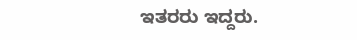ಇತರರು ಇದ್ದರು.